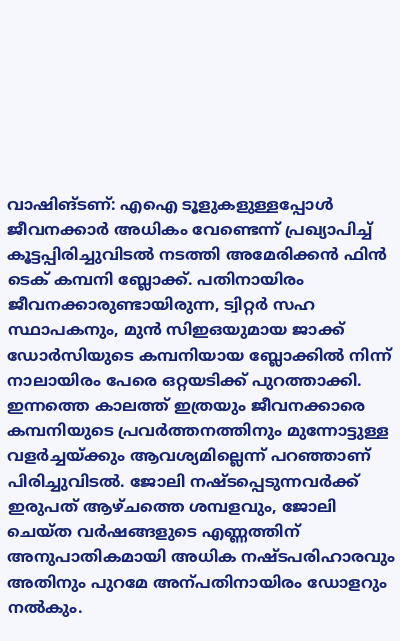വാഷിങ്ടണ്: എഐ ടൂളുകളുള്ളപ്പോൾ ജീവനക്കാർ അധികം വേണ്ടെന്ന് പ്രഖ്യാപിച്ച് കൂട്ടപ്പിരിച്ചുവിടൽ നടത്തി അമേരിക്കൻ ഫിൻ ടെക് കമ്പനി ബ്ലോക്ക്. പതിനായിരം ജീവനക്കാരുണ്ടായിരുന്ന, ട്വിറ്റർ സഹ സ്ഥാപകനും, മുൻ സിഇഒയുമായ ജാക്ക് ഡോർസിയുടെ കമ്പനിയായ ബ്ലോക്കിൽ നിന്ന് നാലായിരം പേരെ ഒറ്റയടിക്ക് പുറത്താക്കി. ഇന്നത്തെ കാലത്ത് ഇത്രയും ജീവനക്കാരെ കമ്പനിയുടെ പ്രവർത്തനത്തിനും മുന്നോട്ടുള്ള വളർച്ചയ്ക്കും ആവശ്യമില്ലെന്ന് പറഞ്ഞാണ് പിരിച്ചുവിടൽ. ജോലി നഷ്ടപ്പെടുന്നവർക്ക് ഇരുപത് ആഴ്ചത്തെ ശമ്പളവും, ജോലി ചെയ്ത വർഷങ്ങളുടെ എണ്ണത്തിന് അനുപാതികമായി അധിക നഷ്ടപരിഹാരവും അതിനും പുറമേ അന്പതിനായിരം ഡോളറും നൽകും.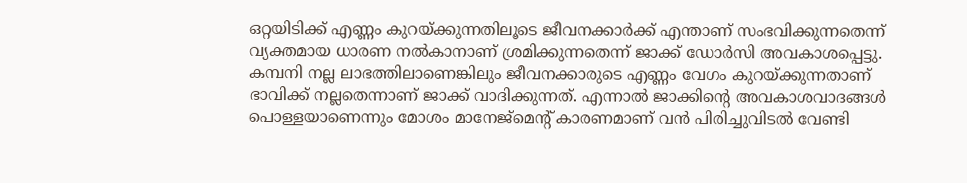ഒറ്റയിടിക്ക് എണ്ണം കുറയ്ക്കുന്നതിലൂടെ ജീവനക്കാർക്ക് എന്താണ് സംഭവിക്കുന്നതെന്ന് വ്യക്തമായ ധാരണ നൽകാനാണ് ശ്രമിക്കുന്നതെന്ന് ജാക്ക് ഡോർസി അവകാശപ്പെട്ടു. കമ്പനി നല്ല ലാഭത്തിലാണെങ്കിലും ജീവനക്കാരുടെ എണ്ണം വേഗം കുറയ്ക്കുന്നതാണ് ഭാവിക്ക് നല്ലതെന്നാണ് ജാക്ക് വാദിക്കുന്നത്. എന്നാൽ ജാക്കിന്റെ അവകാശവാദങ്ങൾ പൊള്ളയാണെന്നും മോശം മാനേജ്മെന്റ് കാരണമാണ് വൻ പിരിച്ചുവിടൽ വേണ്ടി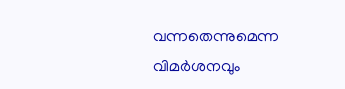വന്നതെന്നുമെന്ന വിമർശനവും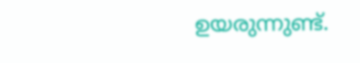ഉയരുന്നുണ്ട്.